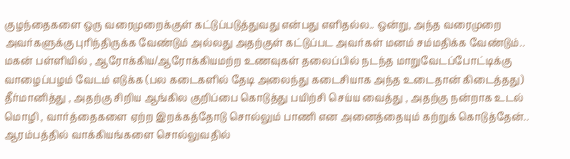குழந்தைகளை ஒரு வரைமுறைக்குள் கட்டுப்படுத்துவது என்பது எளிதல்ல.. ஒன்று, அந்த வரைமுறை அவர்களுக்கு புரிந்திருக்க வேண்டும் அல்லது அதற்குள் கட்டுப்பட அவர்கள் மனம் சம்மதிக்க வேண்டும்..
மகன் பள்ளியில் , ஆரோக்கிய/ஆரோக்கியமற்ற உணவுகள் தலைப்பில் நடந்த மாறுவேடப்போட்டிக்கு வாழைப்பழம் வேடம் எடுக்க (பல கடைகளில் தேடி அலைந்து கடைசியாக அந்த உடைதான் கிடைத்தது) தீர்மானித்து , அதற்கு சிறிய ஆங்கில குறிப்பை கொடுத்து பயிற்சி செய்ய வைத்து , அதற்கு நன்றாக உடல் மொழி , வார்த்தைகளை ஏற்ற இறக்கத்தோடு சொல்லும் பாணி என அனைத்தையும் கற்றுக் கொடுத்தேன்..
ஆரம்பத்தில் வாக்கியங்களை சொல்லுவதில்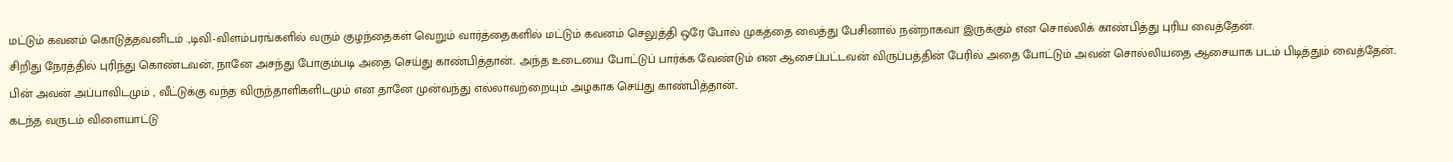மட்டும் கவனம் கொடுத்தவனிடம் .,டிவி-விளம்பரங்களில் வரும் குழந்தைகள் வெறும் வார்த்தைகளில் மட்டும் கவனம் செலுத்தி ஒரே போல் முகத்தை வைத்து பேசினால் நன்றாகவா இருக்கும் என சொல்லிக் காண்பித்து புரிய வைத்தேன்.
சிறிது நேரத்தில் புரிந்து கொண்டவன், நானே அசந்து போகும்படி அதை செய்து காண்பித்தான்.. அந்த உடையை போட்டுப் பார்க்க வேண்டும் என ஆசைப்பட்டவன் விருப்பத்தின் பேரில் அதை போட்டும் அவன் சொல்லியதை ஆசையாக படம் பிடித்தும் வைத்தேன்.. பின் அவன் அப்பாவிடமும் , வீட்டுக்கு வந்த விருந்தாளிகளிடமும் என தானே முன்வந்து எல்லாவற்றையும் அழகாக செய்து காண்பித்தான்..
கடந்த வருடம் விளையாட்டு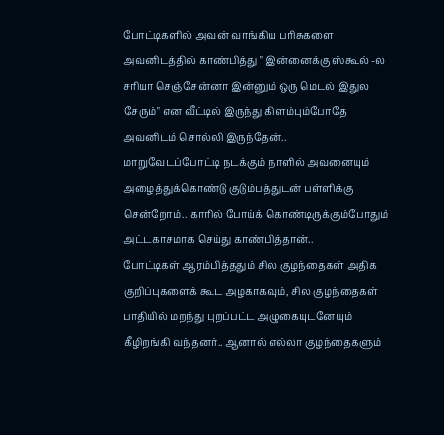போட்டிகளில் அவன் வாங்கிய பரிசுகளை அவனிடத்தில் காண்பித்து " இன்னைக்கு ஸ்கூல் -ல சரியா செஞ்சேன்னா இன்னும் ஒரு மெடல் இதுல சேரும்" என வீட்டில் இருந்து கிளம்பும்போதே அவனிடம் சொல்லி இருந்தேன்..
மாறுவேடப்போட்டி நடக்கும் நாளில் அவனையும் அழைத்துக்கொண்டு குடும்பத்துடன் பள்ளிக்கு சென்றோம்.. காரில் போய்க் கொண்டிருக்கும்போதும் அட்டகாசமாக செய்து காண்பித்தான்..
போட்டிகள் ஆரம்பித்ததும் சில குழந்தைகள் அதிக குறிப்புகளைக் கூட அழகாகவும், சில குழந்தைகள் பாதியில் மறந்து புறப்பட்ட அழுகையுடனேயும் கீழிறங்கி வந்தனர்.. ஆனால் எல்லா குழந்தைகளும்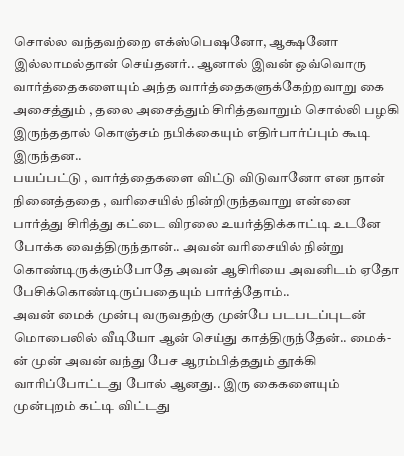சொல்ல வந்தவற்றை எக்ஸ்பெஷனோ, ஆக்ஷனோ இல்லாமல்தான் செய்தனர்.. ஆனால் இவன் ஒவ்வொரு வார்த்தைகளையும் அந்த வார்த்தைகளுக்கேற்றவாறு கை அசைத்தும் , தலை அசைத்தும் சிரித்தவாறும் சொல்லி பழகி இருந்ததால் கொஞ்சம் நபிக்கையும் எதிர்பார்ப்பும் கூடி இருந்தன..
பயப்பட்டு , வார்த்தைகளை விட்டு விடுவானோ என நான் நினைத்ததை , வரிசையில் நின்றிருந்தவாறு என்னை பார்த்து சிரித்து கட்டை விரலை உயர்த்திக்காட்டி உடனே போக்க வைத்திருந்தான்.. அவன் வரிசையில் நின்று கொண்டிருக்கும்போதே அவன் ஆசிரியை அவனிடம் ஏதோ பேசிக்கொண்டிருப்பதையும் பார்த்தோம்..
அவன் மைக் முன்பு வருவதற்கு முன்பே படபடப்புடன் மொபைலில் வீடியோ ஆன் செய்து காத்திருந்தேன்.. மைக்-ன் முன் அவன் வந்து பேச ஆரம்பித்ததும் தூக்கி வாரிப்போட்டது போல் ஆனது.. இரு கைகளையும் முன்புறம் கட்டி விட்டது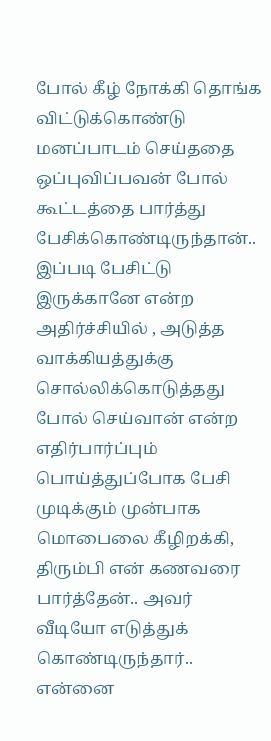போல் கீழ் நோக்கி தொங்க விட்டுக்கொண்டு மனப்பாடம் செய்ததை ஒப்புவிப்பவன் போல் கூட்டத்தை பார்த்து பேசிக்கொண்டிருந்தான்..
இப்படி பேசிட்டு இருக்கானே என்ற அதிர்ச்சியில் , அடுத்த வாக்கியத்துக்கு சொல்லிக்கொடுத்தது போல் செய்வான் என்ற எதிர்பார்ப்பும் பொய்த்துப்போக பேசி முடிக்கும் முன்பாக மொபைலை கீழிறக்கி, திரும்பி என் கணவரை பார்த்தேன்.. அவர் வீடியோ எடுத்துக் கொண்டிருந்தார்.. என்னை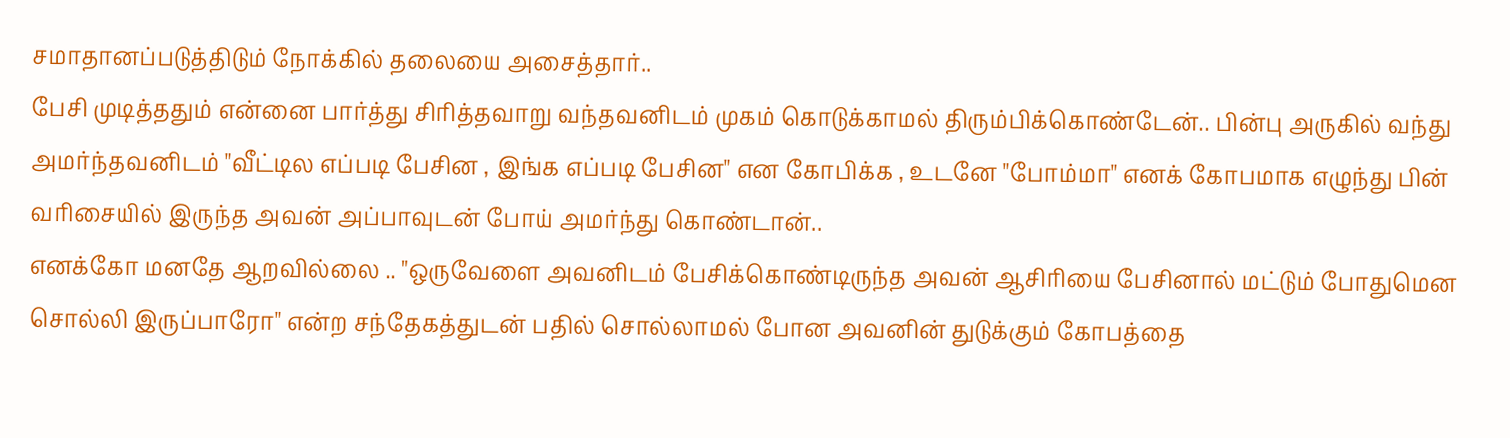சமாதானப்படுத்திடும் நோக்கில் தலையை அசைத்தார்..
பேசி முடித்ததும் என்னை பார்த்து சிரித்தவாறு வந்தவனிடம் முகம் கொடுக்காமல் திரும்பிக்கொண்டேன்.. பின்பு அருகில் வந்து அமர்ந்தவனிடம் "வீட்டில எப்படி பேசின , இங்க எப்படி பேசின" என கோபிக்க , உடனே "போம்மா" எனக் கோபமாக எழுந்து பின் வரிசையில் இருந்த அவன் அப்பாவுடன் போய் அமர்ந்து கொண்டான்..
எனக்கோ மனதே ஆறவில்லை .. "ஒருவேளை அவனிடம் பேசிக்கொண்டிருந்த அவன் ஆசிரியை பேசினால் மட்டும் போதுமென சொல்லி இருப்பாரோ" என்ற சந்தேகத்துடன் பதில் சொல்லாமல் போன அவனின் துடுக்கும் கோபத்தை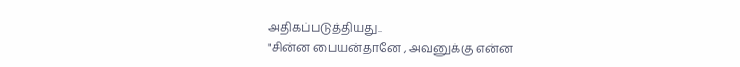அதிகப்படுத்தியது..
"சின்ன பையன்தானே , அவனுக்கு என்ன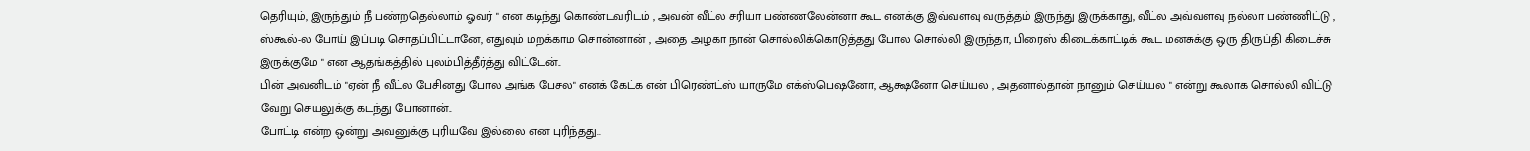தெரியும், இருந்தும் நீ பண்றதெல்லாம் ஓவர் " என கடிந்து கொண்டவரிடம் , அவன் வீட்ல சரியா பண்ணலேன்னா கூட எனக்கு இவ்வளவு வருத்தம் இருந்து இருக்காது, வீட்ல அவ்வளவு நல்லா பண்ணிட்டு , ஸ்கூல்-ல போய் இப்படி சொதப்பிட்டானே, எதுவும் மறக்காம சொன்னான் , அதை அழகா நான் சொல்லிக்கொடுத்தது போல சொல்லி இருந்தா, பிரைஸ் கிடைக்காட்டிக் கூட மனசுக்கு ஒரு திருப்தி கிடைச்சு இருக்குமே " என ஆதங்கத்தில் புலம்பித்தீர்த்து விட்டேன்..
பின் அவனிடம் "ஏன் நீ வீட்ல பேசினது போல அங்க பேசல" எனக் கேட்க என் பிரெண்ட்ஸ் யாருமே எக்ஸ்பெஷனோ, ஆக்ஷனோ செய்யல , அதனால்தான் நானும் செய்யல " என்று கூலாக சொல்லி விட்டு வேறு செயலுக்கு கடந்து போனான்..
போட்டி என்ற ஒன்று அவனுக்கு புரியவே இல்லை என புரிந்தது..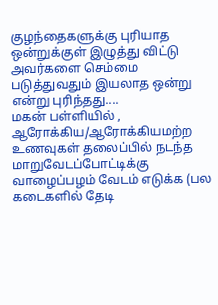குழந்தைகளுக்கு புரியாத ஒன்றுக்குள் இழுத்து விட்டு அவர்களை செம்மை படுத்துவதும் இயலாத ஒன்று என்று புரிந்தது....
மகன் பள்ளியில் , ஆரோக்கிய/ஆரோக்கியமற்ற உணவுகள் தலைப்பில் நடந்த மாறுவேடப்போட்டிக்கு வாழைப்பழம் வேடம் எடுக்க (பல கடைகளில் தேடி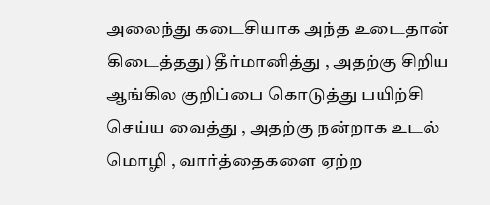அலைந்து கடைசியாக அந்த உடைதான் கிடைத்தது) தீர்மானித்து , அதற்கு சிறிய ஆங்கில குறிப்பை கொடுத்து பயிற்சி செய்ய வைத்து , அதற்கு நன்றாக உடல் மொழி , வார்த்தைகளை ஏற்ற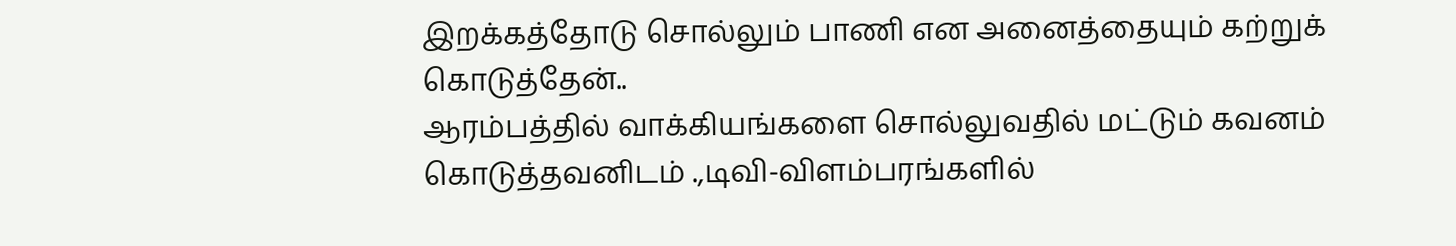இறக்கத்தோடு சொல்லும் பாணி என அனைத்தையும் கற்றுக் கொடுத்தேன்..
ஆரம்பத்தில் வாக்கியங்களை சொல்லுவதில் மட்டும் கவனம் கொடுத்தவனிடம் .,டிவி-விளம்பரங்களில்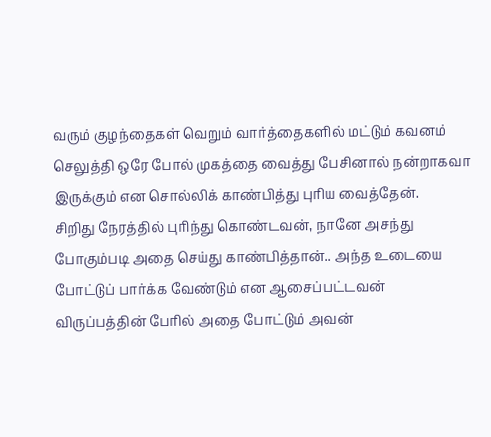வரும் குழந்தைகள் வெறும் வார்த்தைகளில் மட்டும் கவனம் செலுத்தி ஒரே போல் முகத்தை வைத்து பேசினால் நன்றாகவா இருக்கும் என சொல்லிக் காண்பித்து புரிய வைத்தேன்.
சிறிது நேரத்தில் புரிந்து கொண்டவன், நானே அசந்து போகும்படி அதை செய்து காண்பித்தான்.. அந்த உடையை போட்டுப் பார்க்க வேண்டும் என ஆசைப்பட்டவன் விருப்பத்தின் பேரில் அதை போட்டும் அவன்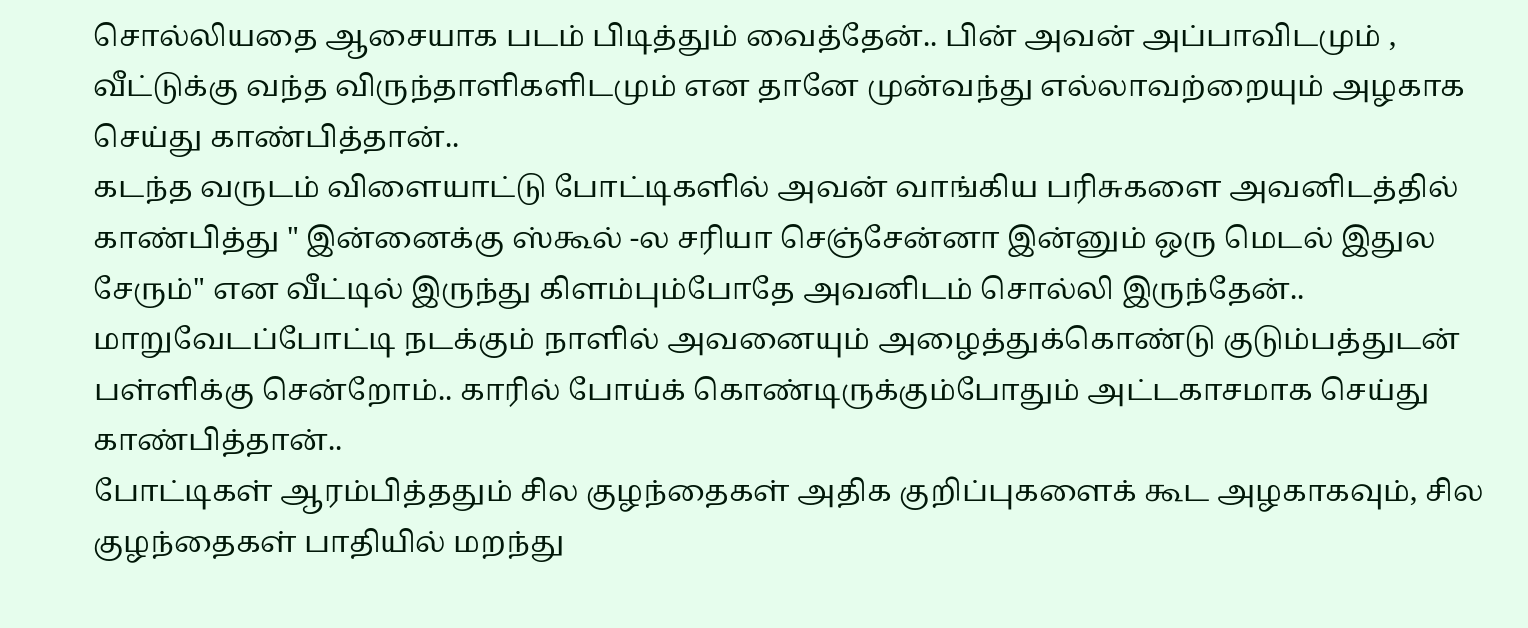சொல்லியதை ஆசையாக படம் பிடித்தும் வைத்தேன்.. பின் அவன் அப்பாவிடமும் , வீட்டுக்கு வந்த விருந்தாளிகளிடமும் என தானே முன்வந்து எல்லாவற்றையும் அழகாக செய்து காண்பித்தான்..
கடந்த வருடம் விளையாட்டு போட்டிகளில் அவன் வாங்கிய பரிசுகளை அவனிடத்தில் காண்பித்து " இன்னைக்கு ஸ்கூல் -ல சரியா செஞ்சேன்னா இன்னும் ஒரு மெடல் இதுல சேரும்" என வீட்டில் இருந்து கிளம்பும்போதே அவனிடம் சொல்லி இருந்தேன்..
மாறுவேடப்போட்டி நடக்கும் நாளில் அவனையும் அழைத்துக்கொண்டு குடும்பத்துடன் பள்ளிக்கு சென்றோம்.. காரில் போய்க் கொண்டிருக்கும்போதும் அட்டகாசமாக செய்து காண்பித்தான்..
போட்டிகள் ஆரம்பித்ததும் சில குழந்தைகள் அதிக குறிப்புகளைக் கூட அழகாகவும், சில குழந்தைகள் பாதியில் மறந்து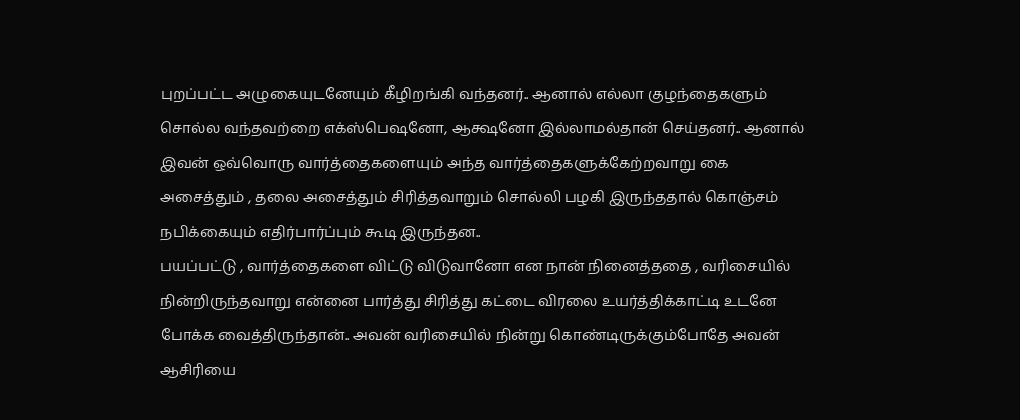புறப்பட்ட அழுகையுடனேயும் கீழிறங்கி வந்தனர்.. ஆனால் எல்லா குழந்தைகளும் சொல்ல வந்தவற்றை எக்ஸ்பெஷனோ, ஆக்ஷனோ இல்லாமல்தான் செய்தனர்.. ஆனால் இவன் ஒவ்வொரு வார்த்தைகளையும் அந்த வார்த்தைகளுக்கேற்றவாறு கை அசைத்தும் , தலை அசைத்தும் சிரித்தவாறும் சொல்லி பழகி இருந்ததால் கொஞ்சம் நபிக்கையும் எதிர்பார்ப்பும் கூடி இருந்தன..
பயப்பட்டு , வார்த்தைகளை விட்டு விடுவானோ என நான் நினைத்ததை , வரிசையில் நின்றிருந்தவாறு என்னை பார்த்து சிரித்து கட்டை விரலை உயர்த்திக்காட்டி உடனே போக்க வைத்திருந்தான்.. அவன் வரிசையில் நின்று கொண்டிருக்கும்போதே அவன் ஆசிரியை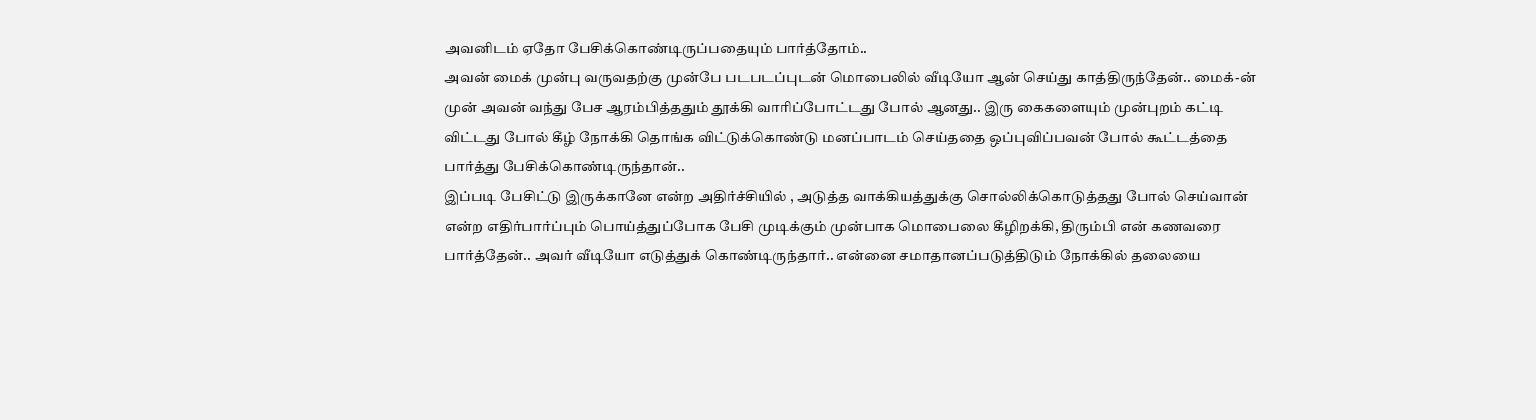அவனிடம் ஏதோ பேசிக்கொண்டிருப்பதையும் பார்த்தோம்..
அவன் மைக் முன்பு வருவதற்கு முன்பே படபடப்புடன் மொபைலில் வீடியோ ஆன் செய்து காத்திருந்தேன்.. மைக்-ன் முன் அவன் வந்து பேச ஆரம்பித்ததும் தூக்கி வாரிப்போட்டது போல் ஆனது.. இரு கைகளையும் முன்புறம் கட்டி விட்டது போல் கீழ் நோக்கி தொங்க விட்டுக்கொண்டு மனப்பாடம் செய்ததை ஒப்புவிப்பவன் போல் கூட்டத்தை பார்த்து பேசிக்கொண்டிருந்தான்..
இப்படி பேசிட்டு இருக்கானே என்ற அதிர்ச்சியில் , அடுத்த வாக்கியத்துக்கு சொல்லிக்கொடுத்தது போல் செய்வான் என்ற எதிர்பார்ப்பும் பொய்த்துப்போக பேசி முடிக்கும் முன்பாக மொபைலை கீழிறக்கி, திரும்பி என் கணவரை பார்த்தேன்.. அவர் வீடியோ எடுத்துக் கொண்டிருந்தார்.. என்னை சமாதானப்படுத்திடும் நோக்கில் தலையை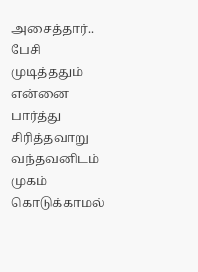அசைத்தார்..
பேசி முடித்ததும் என்னை பார்த்து சிரித்தவாறு வந்தவனிடம் முகம் கொடுக்காமல்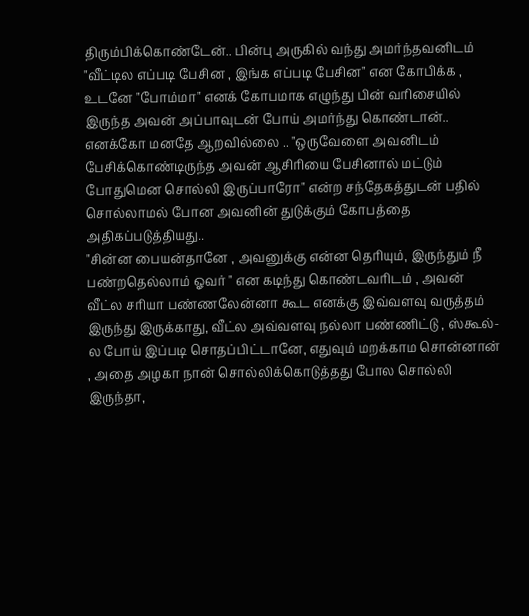திரும்பிக்கொண்டேன்.. பின்பு அருகில் வந்து அமர்ந்தவனிடம் "வீட்டில எப்படி பேசின , இங்க எப்படி பேசின" என கோபிக்க , உடனே "போம்மா" எனக் கோபமாக எழுந்து பின் வரிசையில் இருந்த அவன் அப்பாவுடன் போய் அமர்ந்து கொண்டான்..
எனக்கோ மனதே ஆறவில்லை .. "ஒருவேளை அவனிடம் பேசிக்கொண்டிருந்த அவன் ஆசிரியை பேசினால் மட்டும் போதுமென சொல்லி இருப்பாரோ" என்ற சந்தேகத்துடன் பதில் சொல்லாமல் போன அவனின் துடுக்கும் கோபத்தை அதிகப்படுத்தியது..
"சின்ன பையன்தானே , அவனுக்கு என்ன தெரியும், இருந்தும் நீ பண்றதெல்லாம் ஓவர் " என கடிந்து கொண்டவரிடம் , அவன் வீட்ல சரியா பண்ணலேன்னா கூட எனக்கு இவ்வளவு வருத்தம் இருந்து இருக்காது, வீட்ல அவ்வளவு நல்லா பண்ணிட்டு , ஸ்கூல்-ல போய் இப்படி சொதப்பிட்டானே, எதுவும் மறக்காம சொன்னான் , அதை அழகா நான் சொல்லிக்கொடுத்தது போல சொல்லி இருந்தா,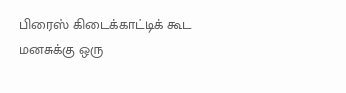பிரைஸ் கிடைக்காட்டிக் கூட மனசுக்கு ஒரு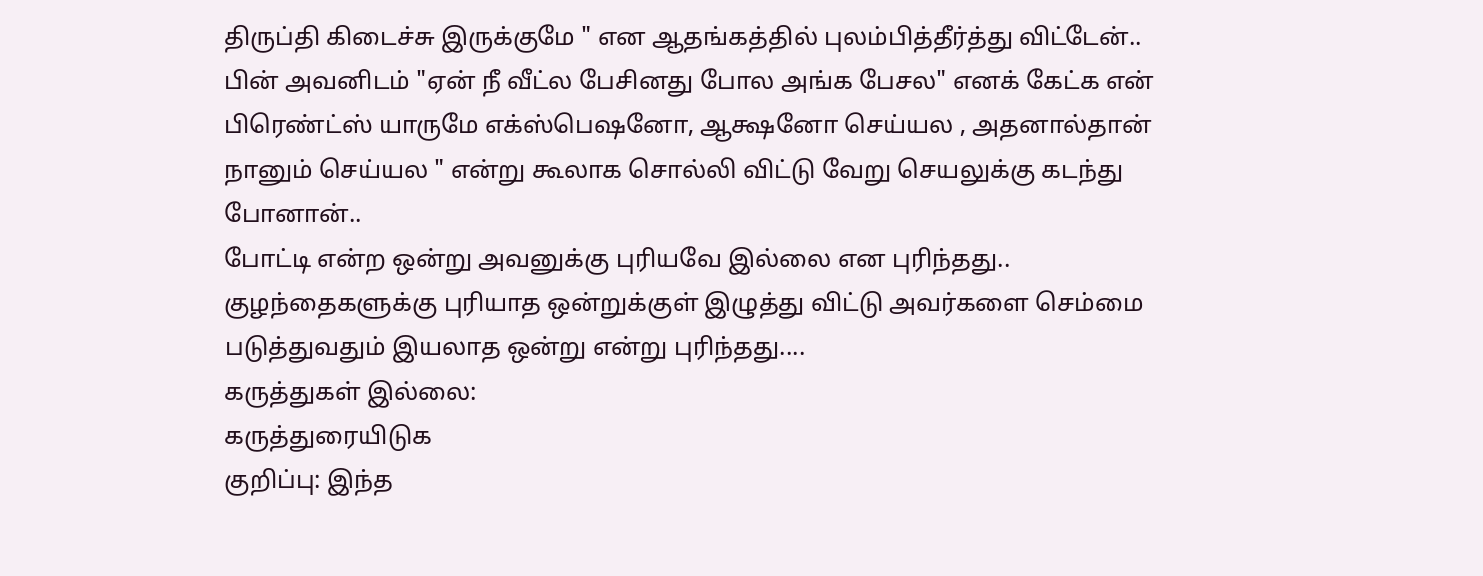திருப்தி கிடைச்சு இருக்குமே " என ஆதங்கத்தில் புலம்பித்தீர்த்து விட்டேன்..
பின் அவனிடம் "ஏன் நீ வீட்ல பேசினது போல அங்க பேசல" எனக் கேட்க என் பிரெண்ட்ஸ் யாருமே எக்ஸ்பெஷனோ, ஆக்ஷனோ செய்யல , அதனால்தான் நானும் செய்யல " என்று கூலாக சொல்லி விட்டு வேறு செயலுக்கு கடந்து போனான்..
போட்டி என்ற ஒன்று அவனுக்கு புரியவே இல்லை என புரிந்தது.. குழந்தைகளுக்கு புரியாத ஒன்றுக்குள் இழுத்து விட்டு அவர்களை செம்மை படுத்துவதும் இயலாத ஒன்று என்று புரிந்தது....
கருத்துகள் இல்லை:
கருத்துரையிடுக
குறிப்பு: இந்த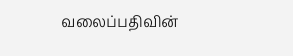வலைப்பதிவின்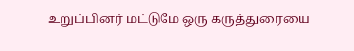உறுப்பினர் மட்டுமே ஒரு கருத்துரையை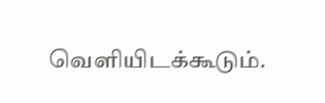வெளியிடக்கூடும்.